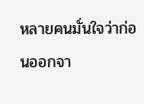หลายคนมั่นใจว่าก่อนออกจา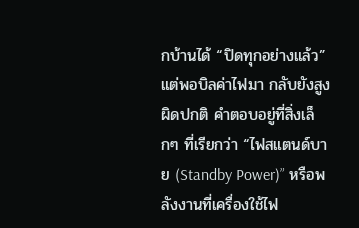กบ้านได้ “ปิดทุกอย่างแล้ว” แต่พอบิลค่าไฟมา กลับยังสูงผิดปกติ คำตอบอยู่ที่สิ่งเล็กๆ ที่เรียกว่า “ไฟสแตนด์บาย (Standby Power)” หรือพลังงานที่เครื่องใช้ไฟ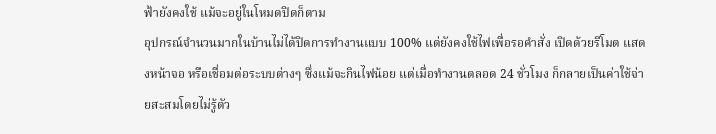ฟ้ายังคงใช้ แม้จะอยู่ในโหมดปิดก็ตาม
อุปกรณ์จำนวนมากในบ้านไม่ได้ปิดการทำงานแบบ 100% แต่ยังคงใช้ไฟเพื่อรอคำสั่ง เปิดด้วยรีโมต แสดงหน้าจอ หรือเชื่อมต่อระบบต่างๆ ซึ่งแม้จะกินไฟน้อย แต่เมื่อทำงานตลอด 24 ชั่วโมง ก็กลายเป็นค่าใช้จ่ายสะสมโดยไม่รู้ตัว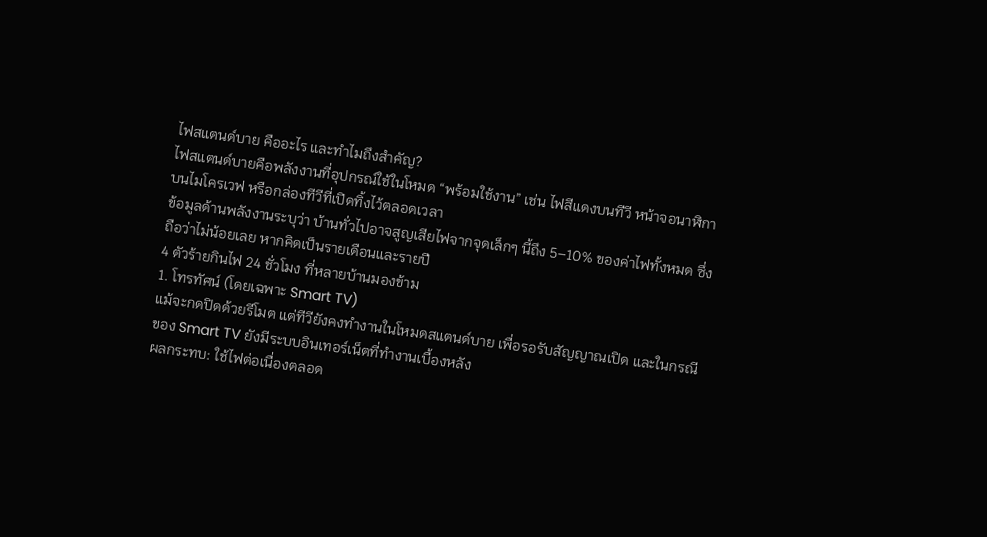ไฟสแตนด์บาย คืออะไร และทำไมถึงสำคัญ?
ไฟสแตนด์บายคือพลังงานที่อุปกรณ์ใช้ในโหมด “พร้อมใช้งาน” เช่น ไฟสีแดงบนทีวี หน้าจอนาฬิกาบนไมโครเวฟ หรือกล่องทีวีที่เปิดทิ้งไว้ตลอดเวลา
ข้อมูลด้านพลังงานระบุว่า บ้านทั่วไปอาจสูญเสียไฟจากจุดเล็กๆ นี้ถึง 5–10% ของค่าไฟทั้งหมด ซึ่งถือว่าไม่น้อยเลย หากคิดเป็นรายเดือนและรายปี
4 ตัวร้ายกินไฟ 24 ชั่วโมง ที่หลายบ้านมองข้าม
1. โทรทัศน์ (โดยเฉพาะ Smart TV)
แม้จะกดปิดด้วยรีโมต แต่ทีวียังคงทำงานในโหมดสแตนด์บาย เพื่อรอรับสัญญาณเปิด และในกรณีของ Smart TV ยังมีระบบอินเทอร์เน็ตที่ทำงานเบื้องหลัง
ผลกระทบ: ใช้ไฟต่อเนื่องตลอด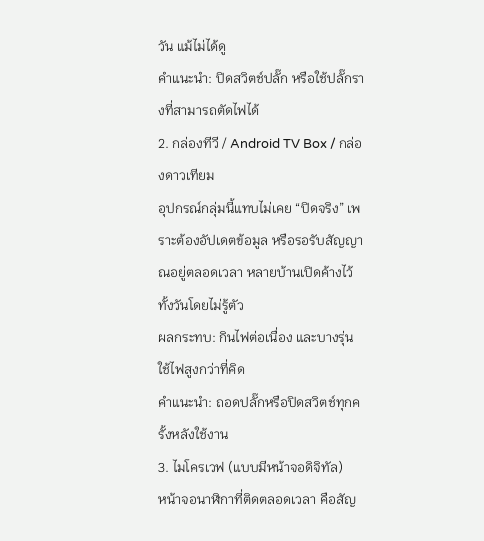วัน แม้ไม่ได้ดู
คำแนะนำ: ปิดสวิตช์ปลั๊ก หรือใช้ปลั๊กรางที่สามารถตัดไฟได้
2. กล่องทีวี / Android TV Box / กล่องดาวเทียม
อุปกรณ์กลุ่มนี้แทบไม่เคย “ปิดจริง” เพราะต้องอัปเดตข้อมูล หรือรอรับสัญญาณอยู่ตลอดเวลา หลายบ้านเปิดค้างไว้ทั้งวันโดยไม่รู้ตัว
ผลกระทบ: กินไฟต่อเนื่อง และบางรุ่นใช้ไฟสูงกว่าที่คิด
คำแนะนำ: ถอดปลั๊กหรือปิดสวิตช์ทุกครั้งหลังใช้งาน
3. ไมโครเวฟ (แบบมีหน้าจอดิจิทัล)
หน้าจอนาฬิกาที่ติดตลอดเวลา คือสัญ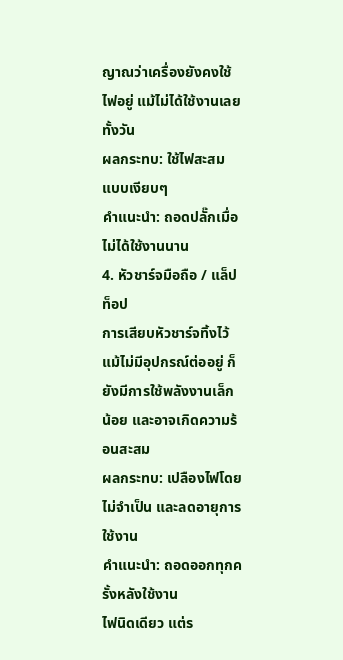ญาณว่าเครื่องยังคงใช้ไฟอยู่ แม้ไม่ได้ใช้งานเลยทั้งวัน
ผลกระทบ: ใช้ไฟสะสมแบบเงียบๆ
คำแนะนำ: ถอดปลั๊กเมื่อไม่ได้ใช้งานนาน
4. หัวชาร์จมือถือ / แล็ปท็อป
การเสียบหัวชาร์จทิ้งไว้ แม้ไม่มีอุปกรณ์ต่ออยู่ ก็ยังมีการใช้พลังงานเล็กน้อย และอาจเกิดความร้อนสะสม
ผลกระทบ: เปลืองไฟโดยไม่จำเป็น และลดอายุการใช้งาน
คำแนะนำ: ถอดออกทุกครั้งหลังใช้งาน
ไฟนิดเดียว แต่ร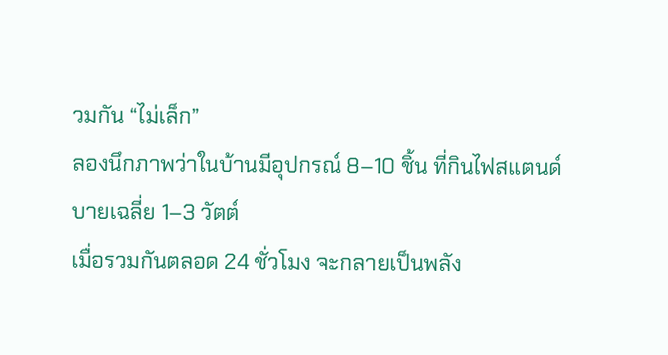วมกัน “ไม่เล็ก”
ลองนึกภาพว่าในบ้านมีอุปกรณ์ 8–10 ชิ้น ที่กินไฟสแตนด์บายเฉลี่ย 1–3 วัตต์
เมื่อรวมกันตลอด 24 ชั่วโมง จะกลายเป็นพลัง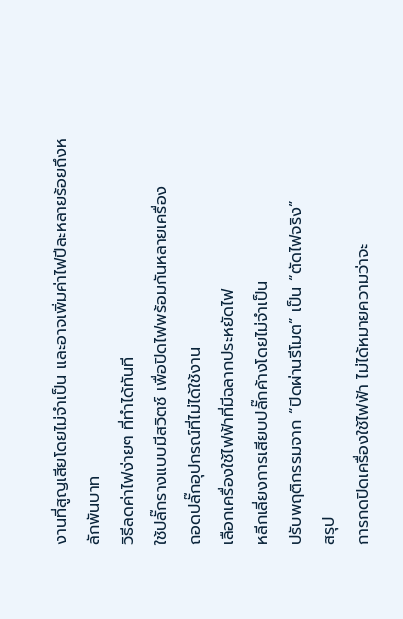งานที่สูญเสียโดยไม่จำเป็น และอาจเพิ่มค่าไฟปีละหลายร้อยถึงหลักพันบาท
วิธีลดค่าไฟง่ายๆ ที่ทำได้ทันที
ใช้ปลั๊กรางแบบมีสวิตช์ เพื่อปิดไฟพร้อมกันหลายเครื่อง
ถอดปลั๊กอุปกรณ์ที่ไม่ได้ใช้งาน
เลือกเครื่องใช้ไฟฟ้าที่มีฉลากประหยัดไฟ
หลีกเลี่ยงการเสียบปลั๊กค้างโดยไม่จำเป็น
ปรับพฤติกรรมจาก “ปิดผ่านรีโมต” เป็น “ตัดไฟจริง”
สรุป
การกดปิดเครื่องใช้ไฟฟ้า ไม่ได้หมายความว่าจะ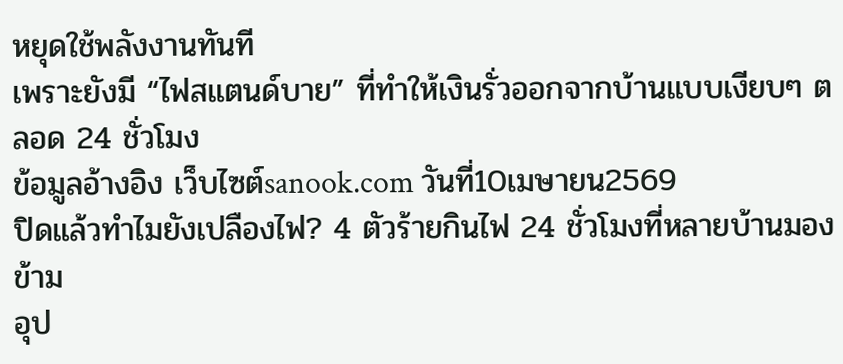หยุดใช้พลังงานทันที
เพราะยังมี “ไฟสแตนด์บาย” ที่ทำให้เงินรั่วออกจากบ้านแบบเงียบๆ ตลอด 24 ชั่วโมง
ข้อมูลอ้างอิง เว็บไซต์sanook.com วันที่10เมษายน2569
ปิดแล้วทำไมยังเปลืองไฟ? 4 ตัวร้ายกินไฟ 24 ชั่วโมงที่หลายบ้านมองข้าม
อุป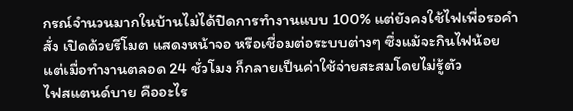กรณ์จำนวนมากในบ้านไม่ได้ปิดการทำงานแบบ 100% แต่ยังคงใช้ไฟเพื่อรอคำสั่ง เปิดด้วยรีโมต แสดงหน้าจอ หรือเชื่อมต่อระบบต่างๆ ซึ่งแม้จะกินไฟน้อย แต่เมื่อทำงานตลอด 24 ชั่วโมง ก็กลายเป็นค่าใช้จ่ายสะสมโดยไม่รู้ตัว
ไฟสแตนด์บาย คืออะไร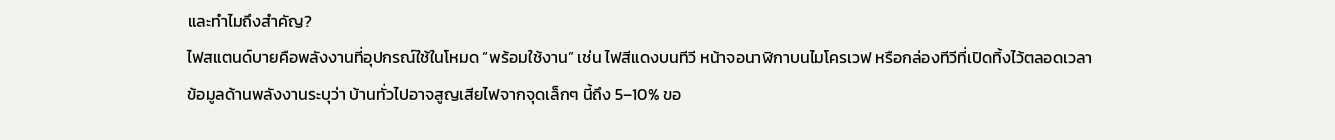และทำไมถึงสำคัญ?
ไฟสแตนด์บายคือพลังงานที่อุปกรณ์ใช้ในโหมด “พร้อมใช้งาน” เช่น ไฟสีแดงบนทีวี หน้าจอนาฬิกาบนไมโครเวฟ หรือกล่องทีวีที่เปิดทิ้งไว้ตลอดเวลา
ข้อมูลด้านพลังงานระบุว่า บ้านทั่วไปอาจสูญเสียไฟจากจุดเล็กๆ นี้ถึง 5–10% ขอ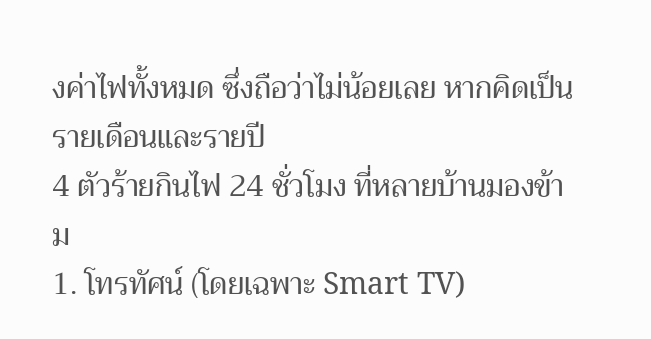งค่าไฟทั้งหมด ซึ่งถือว่าไม่น้อยเลย หากคิดเป็นรายเดือนและรายปี
4 ตัวร้ายกินไฟ 24 ชั่วโมง ที่หลายบ้านมองข้าม
1. โทรทัศน์ (โดยเฉพาะ Smart TV)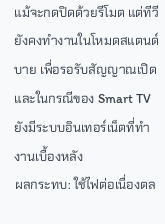แม้จะกดปิดด้วยรีโมต แต่ทีวียังคงทำงานในโหมดสแตนด์บาย เพื่อรอรับสัญญาณเปิด และในกรณีของ Smart TV ยังมีระบบอินเทอร์เน็ตที่ทำงานเบื้องหลัง
ผลกระทบ: ใช้ไฟต่อเนื่องตล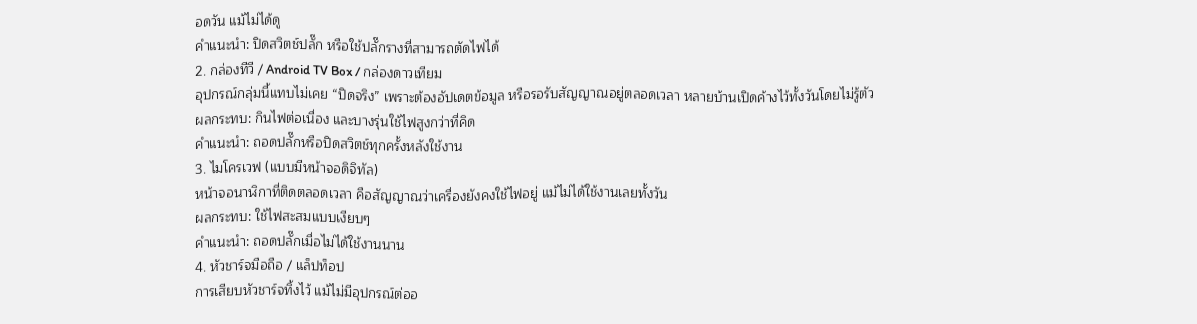อดวัน แม้ไม่ได้ดู
คำแนะนำ: ปิดสวิตช์ปลั๊ก หรือใช้ปลั๊กรางที่สามารถตัดไฟได้
2. กล่องทีวี / Android TV Box / กล่องดาวเทียม
อุปกรณ์กลุ่มนี้แทบไม่เคย “ปิดจริง” เพราะต้องอัปเดตข้อมูล หรือรอรับสัญญาณอยู่ตลอดเวลา หลายบ้านเปิดค้างไว้ทั้งวันโดยไม่รู้ตัว
ผลกระทบ: กินไฟต่อเนื่อง และบางรุ่นใช้ไฟสูงกว่าที่คิด
คำแนะนำ: ถอดปลั๊กหรือปิดสวิตช์ทุกครั้งหลังใช้งาน
3. ไมโครเวฟ (แบบมีหน้าจอดิจิทัล)
หน้าจอนาฬิกาที่ติดตลอดเวลา คือสัญญาณว่าเครื่องยังคงใช้ไฟอยู่ แม้ไม่ได้ใช้งานเลยทั้งวัน
ผลกระทบ: ใช้ไฟสะสมแบบเงียบๆ
คำแนะนำ: ถอดปลั๊กเมื่อไม่ได้ใช้งานนาน
4. หัวชาร์จมือถือ / แล็ปท็อป
การเสียบหัวชาร์จทิ้งไว้ แม้ไม่มีอุปกรณ์ต่ออ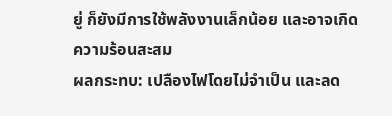ยู่ ก็ยังมีการใช้พลังงานเล็กน้อย และอาจเกิดความร้อนสะสม
ผลกระทบ: เปลืองไฟโดยไม่จำเป็น และลด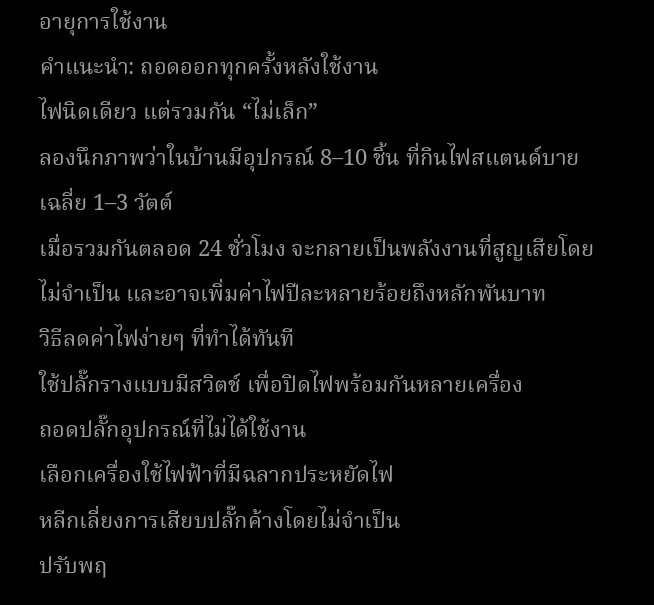อายุการใช้งาน
คำแนะนำ: ถอดออกทุกครั้งหลังใช้งาน
ไฟนิดเดียว แต่รวมกัน “ไม่เล็ก”
ลองนึกภาพว่าในบ้านมีอุปกรณ์ 8–10 ชิ้น ที่กินไฟสแตนด์บายเฉลี่ย 1–3 วัตต์
เมื่อรวมกันตลอด 24 ชั่วโมง จะกลายเป็นพลังงานที่สูญเสียโดยไม่จำเป็น และอาจเพิ่มค่าไฟปีละหลายร้อยถึงหลักพันบาท
วิธีลดค่าไฟง่ายๆ ที่ทำได้ทันที
ใช้ปลั๊กรางแบบมีสวิตช์ เพื่อปิดไฟพร้อมกันหลายเครื่อง
ถอดปลั๊กอุปกรณ์ที่ไม่ได้ใช้งาน
เลือกเครื่องใช้ไฟฟ้าที่มีฉลากประหยัดไฟ
หลีกเลี่ยงการเสียบปลั๊กค้างโดยไม่จำเป็น
ปรับพฤ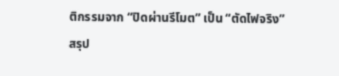ติกรรมจาก “ปิดผ่านรีโมต” เป็น “ตัดไฟจริง”
สรุป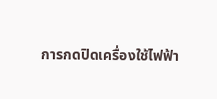การกดปิดเครื่องใช้ไฟฟ้า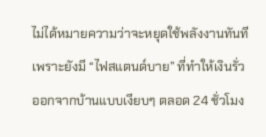ไม่ได้หมายความว่าจะหยุดใช้พลังงานทันที
เพราะยังมี “ไฟสแตนด์บาย” ที่ทำให้เงินรั่วออกจากบ้านแบบเงียบๆ ตลอด 24 ชั่วโมง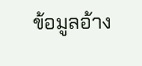ข้อมูลอ้าง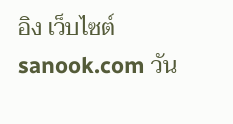อิง เว็บไซต์sanook.com วัน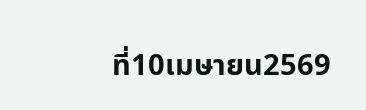ที่10เมษายน2569